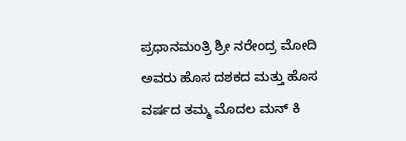ಪ್ರಧಾನಮಂತ್ರಿ ಶ್ರೀ ನರೇಂದ್ರ ಮೋದಿ ಅವರು ಹೊಸ ದಶಕದ ಮತ್ತು ಹೊಸ ವರ್ಷದ ತಮ್ಮ ಮೊದಲ ಮನ್ ಕಿ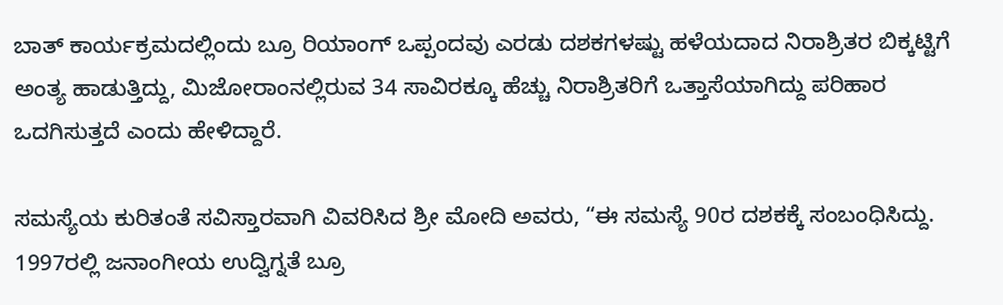ಬಾತ್ ಕಾರ್ಯಕ್ರಮದಲ್ಲಿಂದು ಬ್ರೂ ರಿಯಾಂಗ್ ಒಪ್ಪಂದವು ಎರಡು ದಶಕಗಳಷ್ಟು ಹಳೆಯದಾದ ನಿರಾಶ್ರಿತರ ಬಿಕ್ಕಟ್ಟಿಗೆ ಅಂತ್ಯ ಹಾಡುತ್ತಿದ್ದು, ಮಿಜೋರಾಂನಲ್ಲಿರುವ 34 ಸಾವಿರಕ್ಕೂ ಹೆಚ್ಚು ನಿರಾಶ್ರಿತರಿಗೆ ಒತ್ತಾಸೆಯಾಗಿದ್ದು ಪರಿಹಾರ ಒದಗಿಸುತ್ತದೆ ಎಂದು ಹೇಳಿದ್ದಾರೆ.

ಸಮಸ್ಯೆಯ ಕುರಿತಂತೆ ಸವಿಸ್ತಾರವಾಗಿ ವಿವರಿಸಿದ ಶ್ರೀ ಮೋದಿ ಅವರು, “ಈ ಸಮಸ್ಯೆ 90ರ ದಶಕಕ್ಕೆ ಸಂಬಂಧಿಸಿದ್ದು. 1997ರಲ್ಲಿ ಜನಾಂಗೀಯ ಉದ್ವಿಗ್ನತೆ ಬ್ರೂ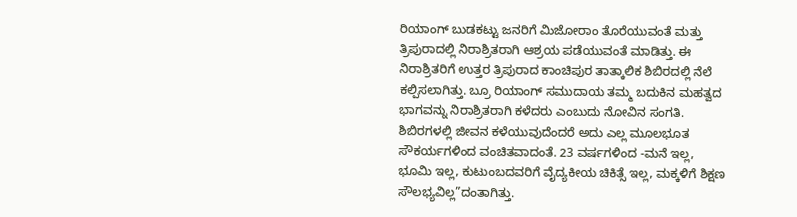ರಿಯಾಂಗ್ ಬುಡಕಟ್ಟು ಜನರಿಗೆ ಮಿಜೋರಾಂ ತೊರೆಯುವಂತೆ ಮತ್ತು ತ್ರಿಪುರಾದಲ್ಲಿ ನಿರಾಶ್ರಿತರಾಗಿ ಆಶ್ರಯ ಪಡೆಯುವಂತೆ ಮಾಡಿತ್ತು. ಈ ನಿರಾಶ್ರಿತರಿಗೆ ಉತ್ತರ ತ್ರಿಪುರಾದ ಕಾಂಚಿಪುರ ತಾತ್ಕಾಲಿಕ ಶಿಬಿರದಲ್ಲಿ ನೆಲೆ ಕಲ್ಪಿಸಲಾಗಿತ್ತು. ಬ್ರೂ ರಿಯಾಂಗ್ ಸಮುದಾಯ ತಮ್ಮ ಬದುಕಿನ ಮಹತ್ವದ ಭಾಗವನ್ನು ನಿರಾಶ್ರಿತರಾಗಿ ಕಳೆದರು ಎಂಬುದು ನೋವಿನ ಸಂಗತಿ. ಶಿಬಿರಗಳಲ್ಲಿ ಜೀವನ ಕಳೆಯುವುದೆಂದರೆ ಅದು ಎಲ್ಲ ಮೂಲಭೂತ ಸೌಕರ್ಯಗಳಿಂದ ವಂಚಿತವಾದಂತೆ. 23 ವರ್ಷಗಳಿಂದ -ಮನೆ ಇಲ್ಲ, ಭೂಮಿ ಇಲ್ಲ, ಕುಟುಂಬದವರಿಗೆ ವೈದ್ಯಕೀಯ ಚಿಕಿತ್ಸೆ ಇಲ್ಲ, ಮಕ್ಕಳಿಗೆ ಶಿಕ್ಷಣ ಸೌಲಭ್ಯವಿಲ್ಲ”ದಂತಾಗಿತ್ತು.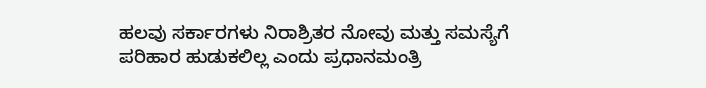ಹಲವು ಸರ್ಕಾರಗಳು ನಿರಾಶ್ರಿತರ ನೋವು ಮತ್ತು ಸಮಸ್ಯೆಗೆ ಪರಿಹಾರ ಹುಡುಕಲಿಲ್ಲ ಎಂದು ಪ್ರಧಾನಮಂತ್ರಿ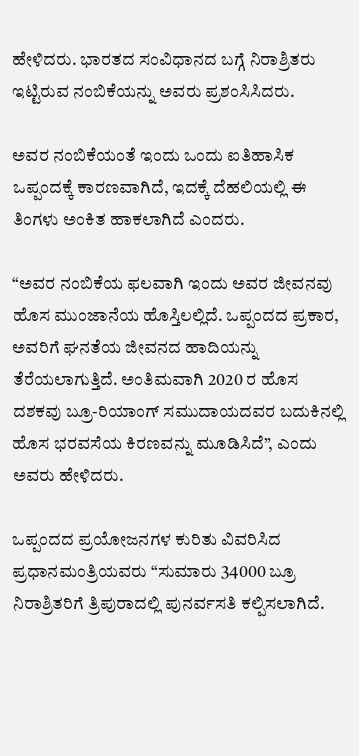ಹೇಳಿದರು. ಭಾರತದ ಸಂವಿಧಾನದ ಬಗ್ಗೆ ನಿರಾಶ್ರಿತರು ಇಟ್ಟಿರುವ ನಂಬಿಕೆಯನ್ನು ಅವರು ಪ್ರಶಂಸಿಸಿದರು.

ಅವರ ನಂಬಿಕೆಯಂತೆ ಇಂದು ಒಂದು ಐತಿಹಾಸಿಕ ಒಪ್ಪಂದಕ್ಕೆ ಕಾರಣವಾಗಿದೆ, ಇದಕ್ಕೆ ದೆಹಲಿಯಲ್ಲಿ ಈ ತಿಂಗಳು ಅಂಕಿತ ಹಾಕಲಾಗಿದೆ ಎಂದರು.

“ಅವರ ನಂಬಿಕೆಯ ಫಲವಾಗಿ ಇಂದು ಅವರ ಜೀವನವು ಹೊಸ ಮುಂಜಾನೆಯ ಹೊಸ್ತಿಲಲ್ಲಿದೆ. ಒಪ್ಪಂದದ ಪ್ರಕಾರ, ಅವರಿಗೆ ಘನತೆಯ ಜೀವನದ ಹಾದಿಯನ್ನು ತೆರೆಯಲಾಗುತ್ತಿದೆ. ಅಂತಿಮವಾಗಿ 2020 ರ ಹೊಸ ದಶಕವು ಬ್ರೂ-ರಿಯಾಂಗ್ ಸಮುದಾಯದವರ ಬದುಕಿನಲ್ಲಿ ಹೊಸ ಭರವಸೆಯ ಕಿರಣವನ್ನು ಮೂಡಿಸಿದೆ”, ಎಂದು ಅವರು ಹೇಳಿದರು.

ಒಪ್ಪಂದದ ಪ್ರಯೋಜನಗಳ ಕುರಿತು ವಿವರಿಸಿದ ಪ್ರಧಾನಮಂತ್ರಿಯವರು “ಸುಮಾರು 34000 ಬ್ರೂ ನಿರಾಶ್ರಿತರಿಗೆ ತ್ರಿಪುರಾದಲ್ಲಿ ಪುನರ್ವಸತಿ ಕಲ್ಪಿಸಲಾಗಿದೆ.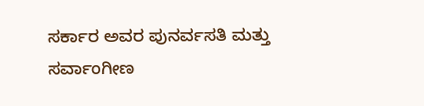ಸರ್ಕಾರ ಅವರ ಪುನರ್ವಸತಿ ಮತ್ತು ಸರ್ವಾಂಗೀಣ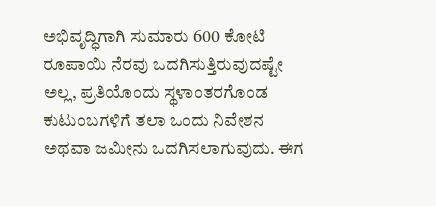ಅಭಿವೃದ್ಧಿಗಾಗಿ ಸುಮಾರು 600 ಕೋಟಿ ರೂಪಾಯಿ ನೆರವು ಒದಗಿಸುತ್ತಿರುವುದಷ್ಟೇ ಅಲ್ಲ, ಪ್ರತಿಯೊಂದು ಸ್ಥಳಾಂತರಗೊಂಡ ಕುಟುಂಬಗಳಿಗೆ ತಲಾ ಒಂದು ನಿವೇಶನ ಅಥವಾ ಜಮೀನು ಒದಗಿಸಲಾಗುವುದು. ಈಗ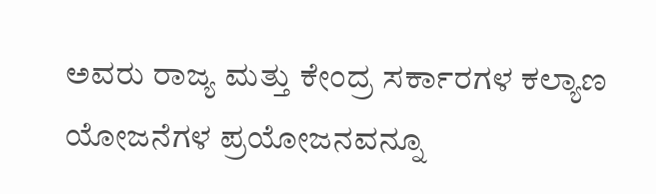ಅವರು ರಾಜ್ಯ ಮತ್ತು ಕೇಂದ್ರ ಸರ್ಕಾರಗಳ ಕಲ್ಯಾಣ ಯೋಜನೆಗಳ ಪ್ರಯೋಜನವನ್ನೂ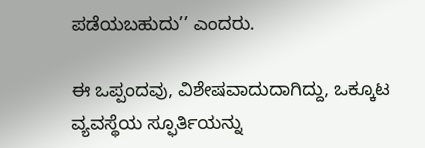ಪಡೆಯಬಹುದು’’ ಎಂದರು.

ಈ ಒಪ್ಪಂದವು, ವಿಶೇಷವಾದುದಾಗಿದ್ದು, ಒಕ್ಕೂಟ ವ್ಯವಸ್ಥೆಯ ಸ್ಫೂರ್ತಿಯನ್ನು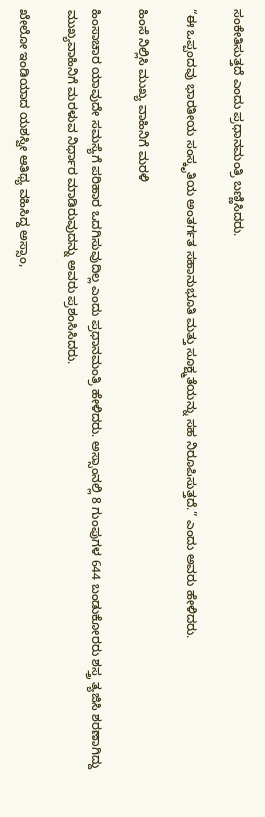ಸಂಕೇತಿಸುತ್ತದೆ ಎಂದು ಪ್ರಧಾನಮಂತ್ರಿ ಬಣ್ಣಿಸಿದರು.

“ಈ ಒಪ್ಪಂದವು ಭಾರತೀಯ ಸಂಸ್ಕೃತಿಯ ಅಂತರ್ಗತ ಸಹಾನುಭೂತಿ ಮತ್ತು ಸೂಕ್ಷ್ಮತೆಯನ್ನು ಸಹ ನಿರೂಪಿಸುತ್ತದೆ.” ಎಂದು ಅವರು ಹೇಳಿದರು.

ಹಿಂಸೆ ನಿಲ್ಲಿಸಿ ಮುಖ್ಯ ವಾಹಿನಿಗೆ ಮರಳಿ

ಹಿಂಸಾಚಾರ ಯಾವುದೇ ಸಮಸ್ಯೆಗೆ ಪರಿಹಾರ ಒದಗಿಸುವುದಿಲ್ಲ ಎಂದು ಪ್ರಧಾನಮಂತ್ರಿ ಹೇಳಿದರು. ಅಸ್ಸಾಂನಲ್ಲಿ 8 ಗುಂಪುಗಳ 644 ಬಂಡುಕೋರರು ಶಸ್ತ್ರ ತ್ಯಜಿಸಿ ಶರಣಾಗಿದ್ದು ಮುಖ್ಯವಾಹಿನಿಗೆ ಮರಳುವ ನಿರ್ಧಾರ ಮಾಡಿರುವುದನ್ನು ಅವರು ಪ್ರಶಂಸಿಸಿದರು.

ಖೇಲೋ ಇಂಡಿಯಾದ ಯಶಸ್ವೀ ಆತಿಥ್ಯ ವಹಿಸಿದ್ದ ಅಸ್ಸಾಂ,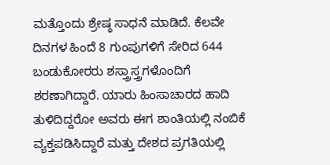ಮತ್ತೊಂದು ಶ್ರೇಷ್ಠ ಸಾಧನೆ ಮಾಡಿದೆ. ಕೆಲವೇ ದಿನಗಳ ಹಿಂದೆ 8 ಗುಂಪುಗಳಿಗೆ ಸೇರಿದ 644 ಬಂಡುಕೋರರು ಶಸ್ತ್ರಾಸ್ತ್ರಗಳೊಂದಿಗೆ ಶರಣಾಗಿದ್ದಾರೆ. ಯಾರು ಹಿಂಸಾಚಾರದ ಹಾದಿ ತುಳಿದಿದ್ದರೋ ಅವರು ಈಗ ಶಾಂತಿಯಲ್ಲಿ ನಂಬಿಕೆ ವ್ಯಕ್ತಪಡಿಸಿದ್ದಾರೆ ಮತ್ತು ದೇಶದ ಪ್ರಗತಿಯಲ್ಲಿ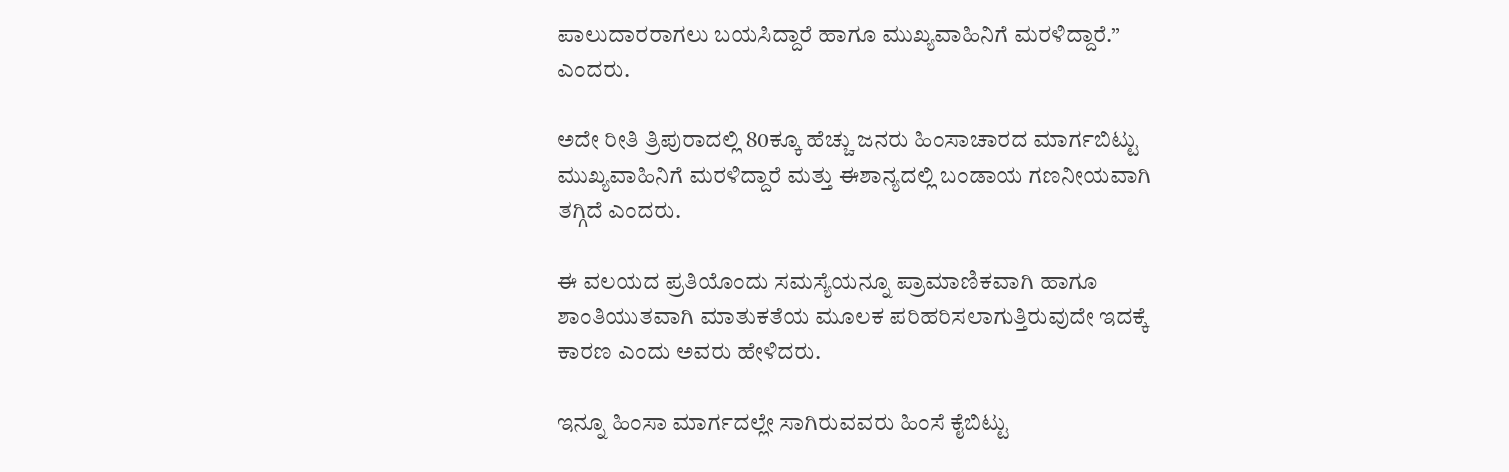ಪಾಲುದಾರರಾಗಲು ಬಯಸಿದ್ದಾರೆ ಹಾಗೂ ಮುಖ್ಯವಾಹಿನಿಗೆ ಮರಳಿದ್ದಾರೆ.” ಎಂದರು.

ಅದೇ ರೀತಿ ತ್ರಿಪುರಾದಲ್ಲಿ 80ಕ್ಕೂ ಹೆಚ್ಚು ಜನರು ಹಿಂಸಾಚಾರದ ಮಾರ್ಗಬಿಟ್ಟು ಮುಖ್ಯವಾಹಿನಿಗೆ ಮರಳಿದ್ದಾರೆ ಮತ್ತು ಈಶಾನ್ಯದಲ್ಲಿ ಬಂಡಾಯ ಗಣನೀಯವಾಗಿ ತಗ್ಗಿದೆ ಎಂದರು.

ಈ ವಲಯದ ಪ್ರತಿಯೊಂದು ಸಮಸ್ಯೆಯನ್ನೂ ಪ್ರಾಮಾಣಿಕವಾಗಿ ಹಾಗೂ ಶಾಂತಿಯುತವಾಗಿ ಮಾತುಕತೆಯ ಮೂಲಕ ಪರಿಹರಿಸಲಾಗುತ್ತಿರುವುದೇ ಇದಕ್ಕೆ ಕಾರಣ ಎಂದು ಅವರು ಹೇಳಿದರು.

ಇನ್ನೂ ಹಿಂಸಾ ಮಾರ್ಗದಲ್ಲೇ ಸಾಗಿರುವವರು ಹಿಂಸೆ ಕೈಬಿಟ್ಟು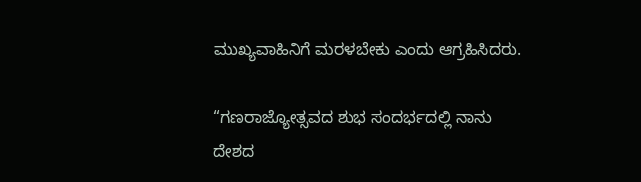ಮುಖ್ಯವಾಹಿನಿಗೆ ಮರಳಬೇಕು ಎಂದು ಆಗ್ರಹಿಸಿದರು.

“ಗಣರಾಜ್ಯೋತ್ಸವದ ಶುಭ ಸಂದರ್ಭದಲ್ಲಿ ನಾನು ದೇಶದ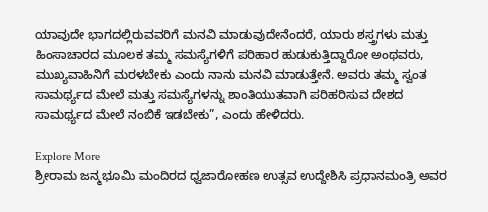ಯಾವುದೇ ಭಾಗದಲ್ಲಿರುವವರಿಗೆ ಮನವಿ ಮಾಡುವುದೇನೆಂದರೆ, ಯಾರು ಶಸ್ತ್ರಗಳು ಮತ್ತು ಹಿಂಸಾಚಾರದ ಮೂಲಕ ತಮ್ಮ ಸಮಸ್ಯೆಗಳಿಗೆ ಪರಿಹಾರ ಹುಡುಕುತ್ತಿದ್ದಾರೋ ಅಂಥವರು, ಮುಖ್ಯವಾಹಿನಿಗೆ ಮರಳಬೇಕು ಎಂದು ನಾನು ಮನವಿ ಮಾಡುತ್ತೇನೆ. ಅವರು ತಮ್ಮ ಸ್ವಂತ ಸಾಮರ್ಥ್ಯದ ಮೇಲೆ ಮತ್ತು ಸಮಸ್ಯೆಗಳನ್ನು ಶಾಂತಿಯುತವಾಗಿ ಪರಿಹರಿಸುವ ದೇಶದ ಸಾಮರ್ಥ್ಯದ ಮೇಲೆ ನಂಬಿಕೆ ಇಡಬೇಕು”, ಎಂದು ಹೇಳಿದರು.

Explore More
ಶ್ರೀರಾಮ ಜನ್ಮಭೂಮಿ ಮಂದಿರದ ಧ್ವಜಾರೋಹಣ ಉತ್ಸವ ಉದ್ದೇಶಿಸಿ ಪ್ರಧಾನಮಂತ್ರಿ ಅವರ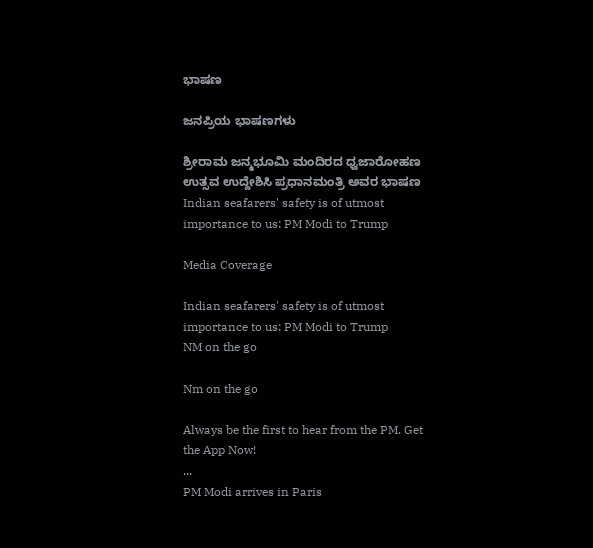ಭಾಷಣ

ಜನಪ್ರಿಯ ಭಾಷಣಗಳು

ಶ್ರೀರಾಮ ಜನ್ಮಭೂಮಿ ಮಂದಿರದ ಧ್ವಜಾರೋಹಣ ಉತ್ಸವ ಉದ್ದೇಶಿಸಿ ಪ್ರಧಾನಮಂತ್ರಿ ಅವರ ಭಾಷಣ
Indian seafarers' safety is of utmost importance to us: PM Modi to Trump

Media Coverage

Indian seafarers' safety is of utmost importance to us: PM Modi to Trump
NM on the go

Nm on the go

Always be the first to hear from the PM. Get the App Now!
...
PM Modi arrives in Paris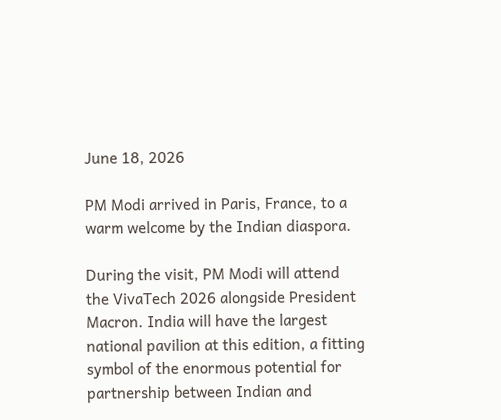June 18, 2026

PM Modi arrived in Paris, France, to a warm welcome by the Indian diaspora.

During the visit, PM Modi will attend the VivaTech 2026 alongside President Macron. India will have the largest national pavilion at this edition, a fitting symbol of the enormous potential for partnership between Indian and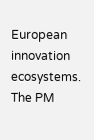European innovation ecosystems. The PM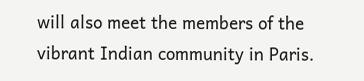will also meet the members of the vibrant Indian community in Paris.